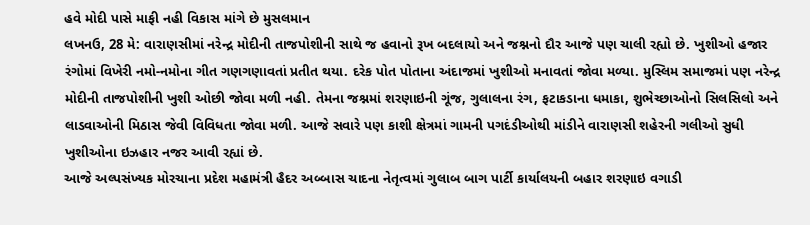હવે મોદી પાસે માફી નહી વિકાસ માંગે છે મુસલમાન
લખનઉ, 28 મે: વારાણસીમાં નરેન્દ્ર મોદીની તાજપોશીની સાથે જ હવાનો રૂખ બદલાયો અને જશ્નનો દૌર આજે પણ ચાલી રહ્યો છે. ખુશીઓ હજાર રંગોમાં વિખેરી નમો-નમોના ગીત ગણગણાવતાં પ્રતીત થયા. દરેક પોત પોતાના અંદાજમાં ખુશીઓ મનાવતાં જોવા મળ્યા. મુસ્લિમ સમાજમાં પણ નરેન્દ્ર મોદીની તાજપોશીની ખુશી ઓછી જોવા મળી નહી. તેમના જશ્નમાં શરણાઇની ગૂંજ, ગુલાલના રંગ, ફટાકડાના ધમાકા, શુભેચ્છાઓનો સિલસિલો અને લાડવાઓની મિઠાસ જેવી વિવિધતા જોવા મળી. આજે સવારે પણ કાશી ક્ષેત્રમાં ગામની પગદંડીઓથી માંડીને વારાણસી શહેરની ગલીઓ સુધી ખુશીઓના ઇઝહાર નજર આવી રહ્યાં છે.
આજે અલ્પસંખ્યક મોરચાના પ્રદેશ મહામંત્રી હૈદર અબ્બાસ ચાદના નેતૃત્વમાં ગુલાબ બાગ પાર્ટી કાર્યાલયની બહાર શરણાઇ વગાડી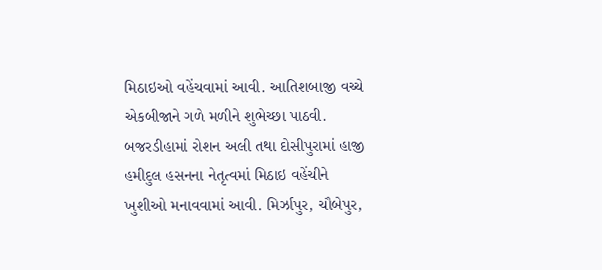મિઠાઇઓ વહેંચવામાં આવી. આતિશબાજી વચ્ચે એકબીજાને ગળે મળીને શુભેચ્છા પાઠવી. બજરડીહામાં રોશન અલી તથા દોસીપુરામાં હાજી હમીદુલ હસનના નેતૃત્વમાં મિઠાઇ વહેંચીને ખુશીઓ મનાવવામાં આવી. મિર્ઝાપુર, ચૌબેપુર,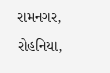રામનગર, રોહનિયા,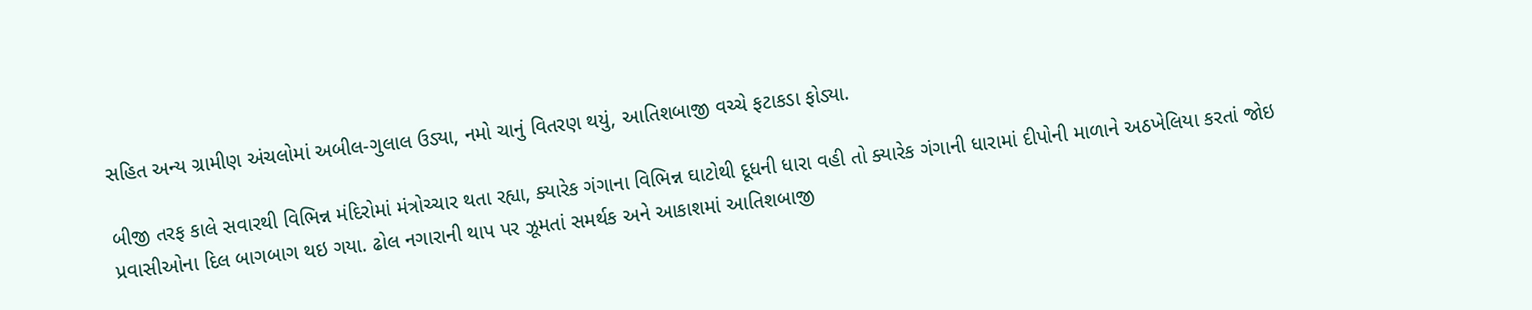સહિત અન્ય ગ્રામીણ અંચલોમાં અબીલ-ગુલાલ ઉડ્યા, નમો ચાનું વિતરણ થયું, આતિશબાજી વચ્ચે ફટાકડા ફોડ્યા.

બીજી તરફ કાલે સવારથી વિભિન્ન મંદિરોમાં મંત્રોચ્ચાર થતા રહ્યા, ક્યારેક ગંગાના વિભિન્ન ઘાટોથી દૂધની ધારા વહી તો ક્યારેક ગંગાની ધારામાં દીપોની માળાને અઠખેલિયા કરતાં જોઇ પ્રવાસીઓના દિલ બાગબાગ થઇ ગયા. ઢોલ નગારાની થાપ પર ઝૂમતાં સમર્થક અને આકાશમાં આતિશબાજી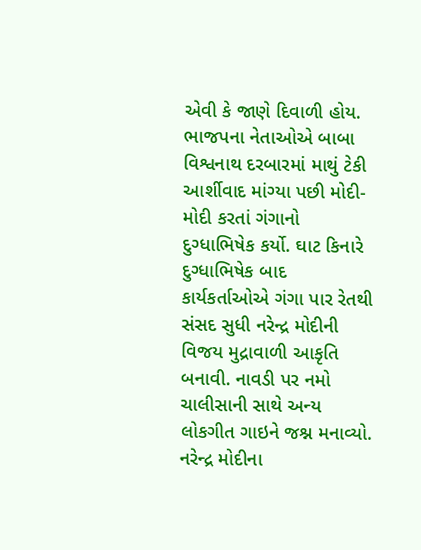એવી કે જાણે દિવાળી હોય.
ભાજપના નેતાઓએ બાબા વિશ્વનાથ દરબારમાં માથું ટેકી આર્શીવાદ માંગ્યા પછી મોદી-મોદી કરતાં ગંગાનો દુગ્ધાભિષેક કર્યો. ઘાટ કિનારે દુગ્ધાભિષેક બાદ કાર્યકર્તાઓએ ગંગા પાર રેતથી સંસદ સુધી નરેન્દ્ર મોદીની વિજય મુદ્રાવાળી આકૃતિ બનાવી. નાવડી પર નમો ચાલીસાની સાથે અન્ય લોકગીત ગાઇને જશ્ન મનાવ્યો.
નરેન્દ્ર મોદીના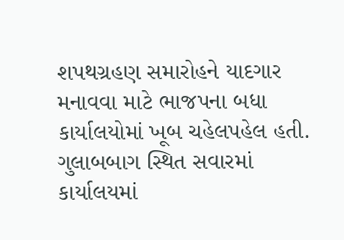શપથગ્રહણ સમારોહને યાદગાર મનાવવા માટે ભાજપના બધા કાર્યાલયોમાં ખૂબ ચહેલપહેલ હતી. ગુલાબબાગ સ્થિત સવારમાં કાર્યાલયમાં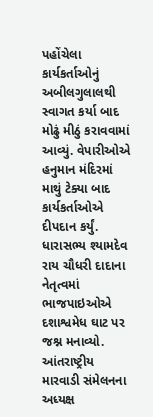પહોંચેલા કાર્યકર્તાઓનું અબીલગુલાલથી સ્વાગત કર્યા બાદ મોઢું મીઠું કરાવવામાં આવ્યું. વેપારીઓએ હનુમાન મંદિરમાં માથું ટેક્યા બાદ કાર્યકર્તાઓએ દીપદાન કર્યું.
ધારાસભ્ય શ્યામદેવ રાય ચૌધરી દાદાના નેતૃત્વમાં ભાજપાઇઓએ દશાશ્વમેધ ઘાટ પર જશ્ન મનાવ્યો. આંતરાષ્ટ્રીય મારવાડી સંમેલનના અધ્યક્ષ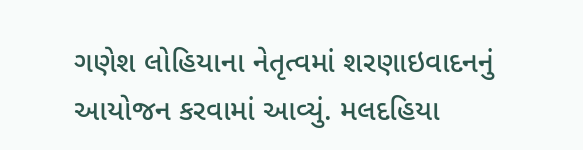ગણેશ લોહિયાના નેતૃત્વમાં શરણાઇવાદનનું આયોજન કરવામાં આવ્યું. મલદહિયા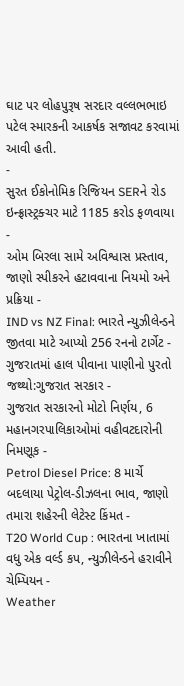ઘાટ પર લોહપુરૂષ સરદાર વલ્લભભાઇ પટેલ સ્મારકની આકર્ષક સજાવટ કરવામાં આવી હતી.
-
સુરત ઈકોનોમિક રિજિયન SERને રોડ ઇન્ફ્રાસ્ટ્રક્ચર માટે 1185 કરોડ ફળવાયા -
ઓમ બિરલા સામે અવિશ્વાસ પ્રસ્તાવ, જાણો સ્પીકરને હટાવવાના નિયમો અને પ્રક્રિયા -
IND vs NZ Final: ભારતે ન્યુઝીલેન્ડને જીતવા માટે આપ્યો 256 રનનો ટાર્ગેટ -
ગુજરાતમાં હાલ પીવાના પાણીનો પુરતો જથ્થો:ગુજરાત સરકાર -
ગુજરાત સરકારનો મોટો નિર્ણય, 6 મહાનગરપાલિકાઓમાં વહીવટદારોની નિમણૂક -
Petrol Diesel Price: 8 માર્ચે બદલાયા પેટ્રોલ-ડીઝલના ભાવ, જાણો તમારા શહેરની લેટેસ્ટ કિંમત -
T20 World Cup : ભારતના ખાતામાં વધુ એક વર્લ્ડ કપ, ન્યુઝીલેન્ડને હરાવીને ચેમ્પિયન -
Weather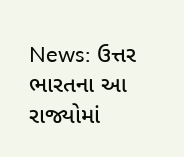News: ઉત્તર ભારતના આ રાજ્યોમાં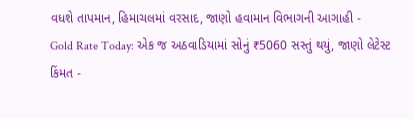વધશે તાપમાન, હિમાચલમાં વરસાદ, જાણો હવામાન વિભાગની આગાહી -
Gold Rate Today: એક જ અઠવાડિયામાં સોનું ₹5060 સસ્તું થયું, જાણો લેટેસ્ટ કિંમત -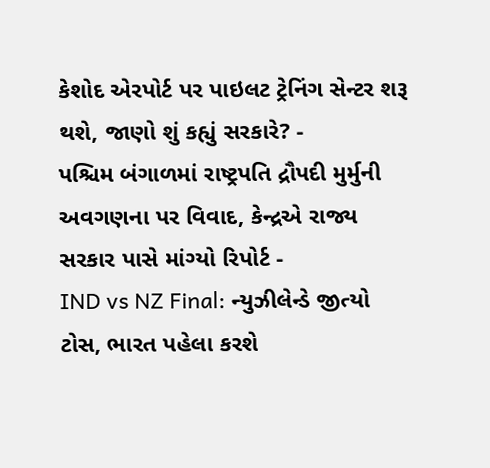કેશોદ એરપોર્ટ પર પાઇલટ ટ્રેનિંગ સેન્ટર શરૂ થશે, જાણો શું કહ્યું સરકારે? -
પશ્ચિમ બંગાળમાં રાષ્ટ્રપતિ દ્રૌપદી મુર્મુની અવગણના પર વિવાદ, કેન્દ્રએ રાજ્ય સરકાર પાસે માંગ્યો રિપોર્ટ -
IND vs NZ Final: ન્યુઝીલેન્ડે જીત્યો ટોસ, ભારત પહેલા કરશે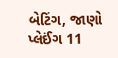બેટિંગ, જાણો પ્લેઈંગ 11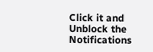Click it and Unblock the Notifications